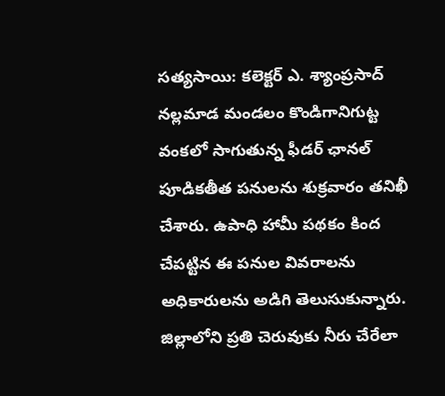సత్యసాయి: కలెక్టర్ ఎ. శ్యాంప్రసాద్ నల్లమాడ మండలం కొండిగానిగుట్ట వంకలో సాగుతున్న ఫీడర్ ఛానల్ పూడికతీత పనులను శుక్రవారం తనిఖీ చేశారు. ఉపాధి హామీ పథకం కింద చేపట్టిన ఈ పనుల వివరాలను అధికారులను అడిగి తెలుసుకున్నారు. జిల్లాలోని ప్రతి చెరువుకు నీరు చేరేలా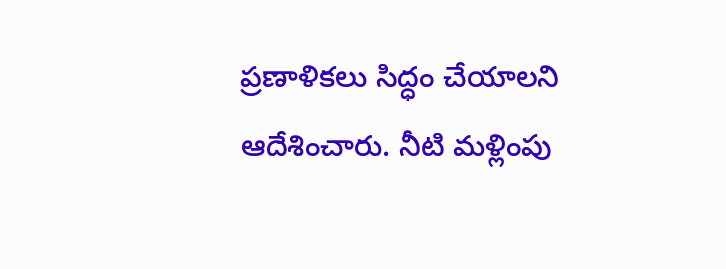ప్రణాళికలు సిద్ధం చేయాలని ఆదేశించారు. నీటి మళ్లింపు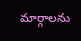మార్గాలను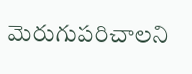మెరుగుపరిచాలని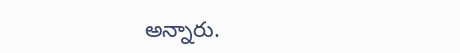అన్నారు.